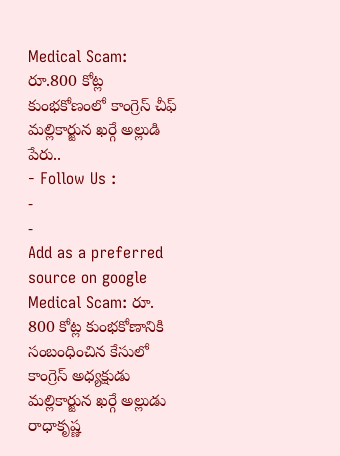Medical Scam: రూ.800 కోట్ల కుంభకోణంలో కాంగ్రెస్ చీఫ్ మల్లికార్జున ఖర్గే అల్లుడి పేరు..
- Follow Us :
-
-
Add as a preferred
source on google
Medical Scam: రూ. 800 కోట్ల కుంభకోణానికి సంబంధించిన కేసులో కాంగ్రెస్ అధ్యక్షుడు మల్లికార్జున ఖర్గే అల్లుడు రాధాకృష్ణ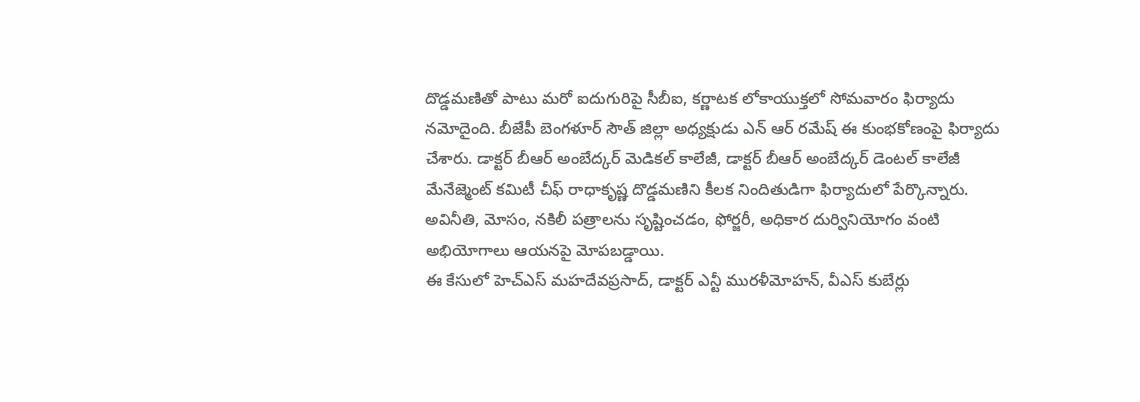దొడ్డమణితో పాటు మరో ఐదుగురిపై సీబీఐ, కర్ణాటక లోకాయుక్తలో సోమవారం ఫిర్యాదు నమోదైంది. బీజేపీ బెంగళూర్ సౌత్ జిల్లా అధ్యక్షుడు ఎన్ ఆర్ రమేష్ ఈ కుంభకోణంపై ఫిర్యాదు చేశారు. డాక్టర్ బీఆర్ అంబేద్కర్ మెడికల్ కాలేజీ, డాక్టర్ బీఆర్ అంబేద్కర్ డెంటల్ కాలేజీ మేనేజ్మెంట్ కమిటీ చీఫ్ రాధాకృష్ణ దొడ్డమణిని కీలక నిందితుడిగా ఫిర్యాదులో పేర్కొన్నారు. అవినీతి, మోసం, నకిలీ పత్రాలను సృష్టించడం, ఫోర్జరీ, అధికార దుర్వినియోగం వంటి అభియోగాలు ఆయనపై మోపబడ్డాయి.
ఈ కేసులో హెచ్ఎస్ మహదేవప్రసాద్, డాక్టర్ ఎన్టీ మురళీమోహన్, వీఎస్ కుబేర్లు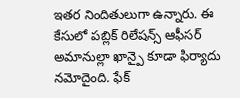ఇతర నిందితులుగా ఉన్నారు. ఈ కేసులో పబ్లిక్ రిలేషన్స్ ఆఫీసర్ అమానుల్లా ఖాన్పై కూడా ఫిర్యాదు నమోదైంది. ఫేక్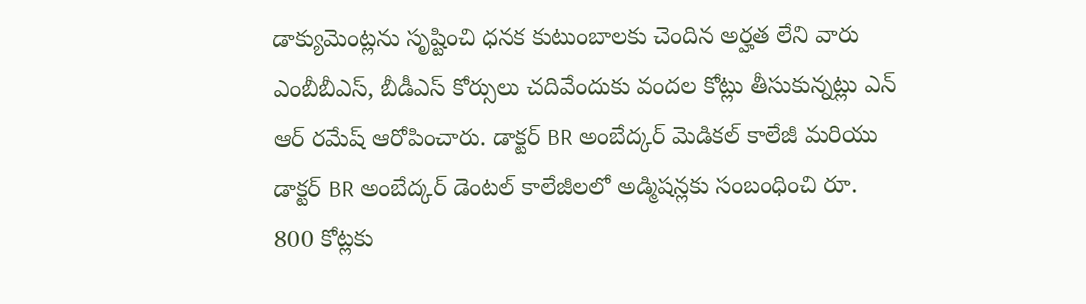డాక్యుమెంట్లను సృష్టించి ధనక కుటుంబాలకు చెందిన అర్హత లేని వారు ఎంబీబీఎస్, బీడీఎస్ కోర్సులు చదివేందుకు వందల కోట్లు తీసుకున్నట్లు ఎన్ ఆర్ రమేష్ ఆరోపించారు. డాక్టర్ BR అంబేద్కర్ మెడికల్ కాలేజీ మరియు డాక్టర్ BR అంబేద్కర్ డెంటల్ కాలేజీలలో అడ్మిషన్లకు సంబంధించి రూ. 800 కోట్లకు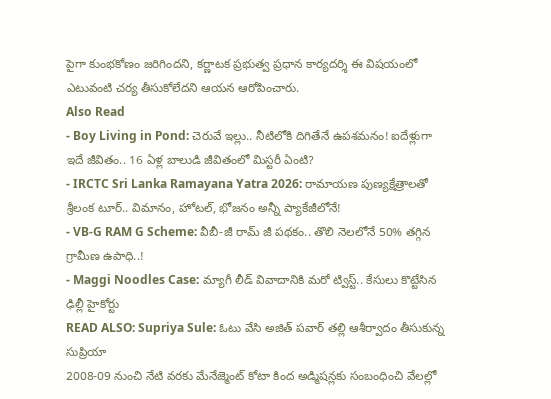పైగా కుంభకోణం జరిగిందని, కర్ణాటక ప్రభుత్వ ప్రధాన కార్యదర్శి ఈ విషయంలో ఎటువంటి చర్య తీసుకోలేదని ఆయన ఆరోపించారు.
Also Read
- Boy Living in Pond: చెరువే ఇల్లు.. నీటిలోకి దిగితేనే ఉపశమనం! ఐదేళ్లుగా ఇదే జీవితం.. 16 ఏళ్ల బాలుడి జీవితంలో మిస్టరీ ఏంటి?
- IRCTC Sri Lanka Ramayana Yatra 2026: రామాయణ పుణ్యక్షేత్రాలతో శ్రీలంక టూర్.. విమానం, హోటల్, భోజనం అన్నీ ప్యాకేజీలోనే!
- VB-G RAM G Scheme: వీబీ-జీ రామ్ జీ పథకం.. తొలి నెలలోనే 50% తగ్గిన గ్రామీణ ఉపాధి..!
- Maggi Noodles Case: మ్యాగీ లీడ్ వివాదానికి మరో ట్విస్ట్.. కేసులు కొట్టేసిన ఢిల్లీ హైకోర్టు
READ ALSO: Supriya Sule: ఓటు వేసి అజిత్ పవార్ తల్లి ఆశీర్వాదం తీసుకున్న సుప్రియా
2008-09 నుంచి నేటి వరకు మేనేజ్మెంట్ కోటా కింద అడ్మిషన్లకు సంబంధించి వేలల్లో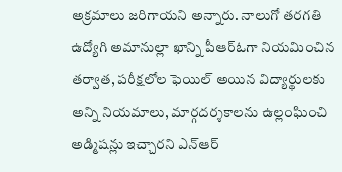అక్రమాలు జరిగాయని అన్నారు. నాలుగో తరగతి ఉద్యోగి అమానుల్లా ఖాన్ని పీఆర్ఓగా నియమించిన తర్వాత, పరీక్షలోల ఫెయిల్ అయిన విద్యార్థులకు అన్ని నియమాలు, మార్గదర్శకాలను ఉల్లంఘించి అడ్మిషన్లు ఇచ్చారని ఎన్ఆర్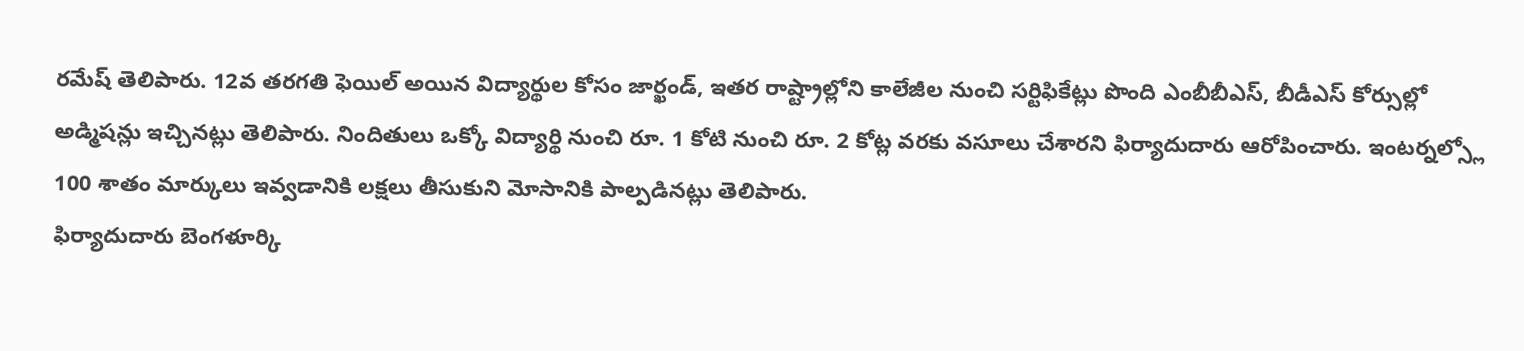రమేష్ తెలిపారు. 12వ తరగతి ఫెయిల్ అయిన విద్యార్థుల కోసం జార్ఖండ్, ఇతర రాష్ట్రాల్లోని కాలేజీల నుంచి సర్టిఫికేట్లు పొంది ఎంబీబీఎస్, బీడీఎస్ కోర్సుల్లో అడ్మిషన్లు ఇచ్చినట్లు తెలిపారు. నిందితులు ఒక్కో విద్యార్థి నుంచి రూ. 1 కోటి నుంచి రూ. 2 కోట్ల వరకు వసూలు చేశారని ఫిర్యాదుదారు ఆరోపించారు. ఇంటర్నల్స్లో 100 శాతం మార్కులు ఇవ్వడానికి లక్షలు తీసుకుని మోసానికి పాల్పడినట్లు తెలిపారు.
ఫిర్యాదుదారు బెంగళూర్కి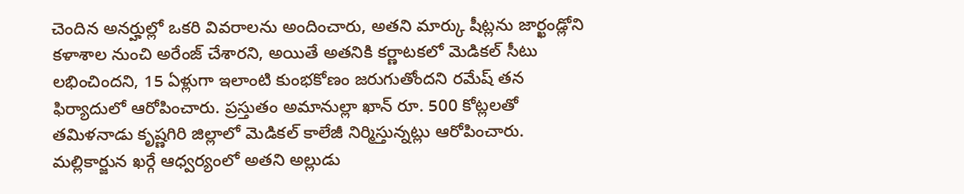చెందిన అనర్హుల్లో ఒకరి వివరాలను అందించారు, అతని మార్కు షీట్లను జార్ఖండ్లోని కళాశాల నుంచి అరేంజ్ చేశారని, అయితే అతనికి కర్ణాటకలో మెడికల్ సీటు లభించిందని, 15 ఏళ్లుగా ఇలాంటి కుంభకోణం జరుగుతోందని రమేష్ తన ఫిర్యాదులో ఆరోపించారు. ప్రస్తుతం అమానుల్లా ఖాన్ రూ. 500 కోట్లలతో తమిళనాడు కృష్ణగిరి జిల్లాలో మెడికల్ కాలేజీ నిర్మిస్తున్నట్లు ఆరోపించారు. మల్లికార్జున ఖర్గే ఆధ్వర్యంలో అతని అల్లుడు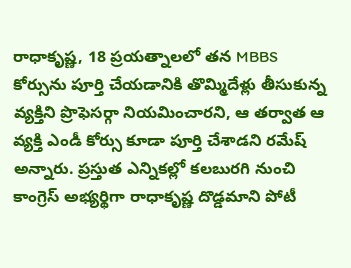రాధాకృష్ణ, 18 ప్రయత్నాలలో తన MBBS కోర్సును పూర్తి చేయడానికి తొమ్మిదేళ్లు తీసుకున్న వ్యక్తిని ప్రొఫెసర్గా నియమించారని, ఆ తర్వాత ఆ వ్యక్తి ఎండీ కోర్సు కూడా పూర్తి చేశాడని రమేష్ అన్నారు. ప్రస్తుత ఎన్నికల్లో కలబురగి నుంచి కాంగ్రెస్ అభ్యర్థిగా రాధాకృష్ణ దొడ్డమాని పోటీ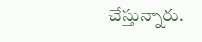చేస్తున్నారు.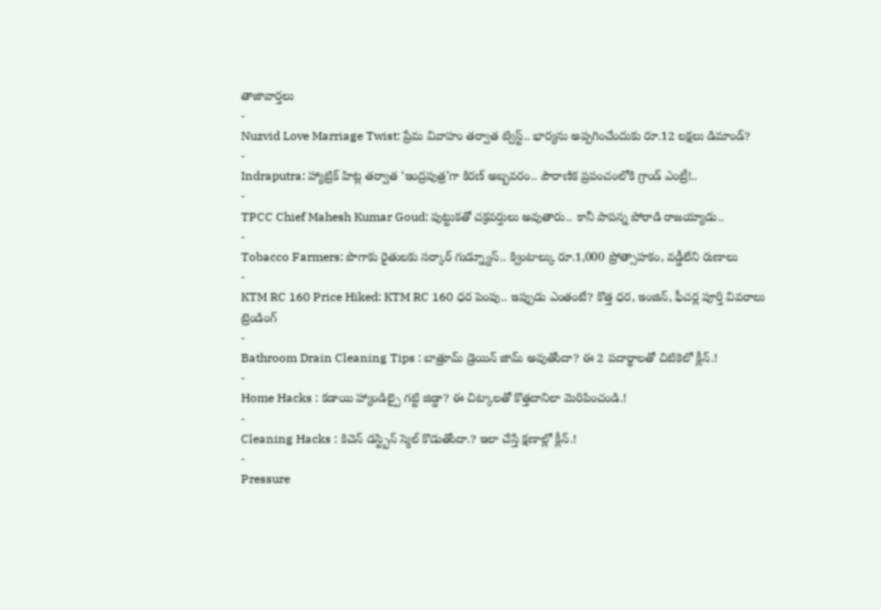తాజావార్తలు
-
Nuzvid Love Marriage Twist: ప్రేమ వివాహం తర్వాత ట్విస్ట్.. భార్యను అప్పగించేందుకు రూ.12 లక్షలు డిమాండ్?
-
Indraputra: హ్యాట్రిక్ హిట్ల తర్వాత ‘ఇంద్రపుత్ర’గా కిరణ్ అబ్బవరం.. పౌరాణిక ప్రపంచంలోకి గ్రాండ్ ఎంట్రీ!..
-
TPCC Chief Mahesh Kumar Goud: పుట్టుకతో చక్రవర్తులు అవుతారు.. కానీ పాపన్న పోరాడి రాజయ్యాడు..
-
Tobacco Farmers: పొగాకు రైతులకు సర్కార్ గుడ్న్యూస్.. క్వింటాల్కు రూ.1,000 ప్రోత్సాహకం, వడ్డీలేని రుణాలు
-
KTM RC 160 Price Hiked: KTM RC 160 ధర పెంపు.. ఇప్పుడు ఎంతంటే? కొత్త ధర, ఇంజిన్, ఫీచర్ల పూర్తి వివరాలు
ట్రెండింగ్
-
Bathroom Drain Cleaning Tips : బాత్రూమ్ డ్రెయిన్ జామ్ అవుతోందా? ఈ 2 పదార్థాలతో చిటికెలో క్లీన్.!
-
Home Hacks : కడాయి హ్యాండిల్పై గట్టి జిడ్డా? ఈ చిట్కాలతో కొత్తదానిలా మెరిపించండి.!
-
Cleaning Hacks : కిచెన్ డస్ట్బిన్ స్మెల్ కొడుతోందా.? ఇలా చేస్తే క్షణాల్లో క్లీన్.!
-
Pressure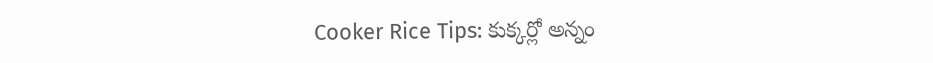Cooker Rice Tips: కుక్కర్లో అన్నం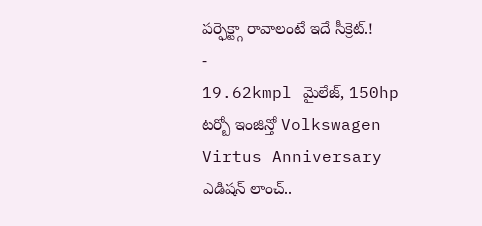పర్ఫెక్ట్గా రావాలంటే ఇదే సీక్రెట్.!
-
19.62kmpl మైలేజ్, 150hp టర్బో ఇంజిన్తో Volkswagen Virtus Anniversary ఎడిషన్ లాంచ్..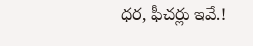ధర, ఫీచర్లు ఇవే.!